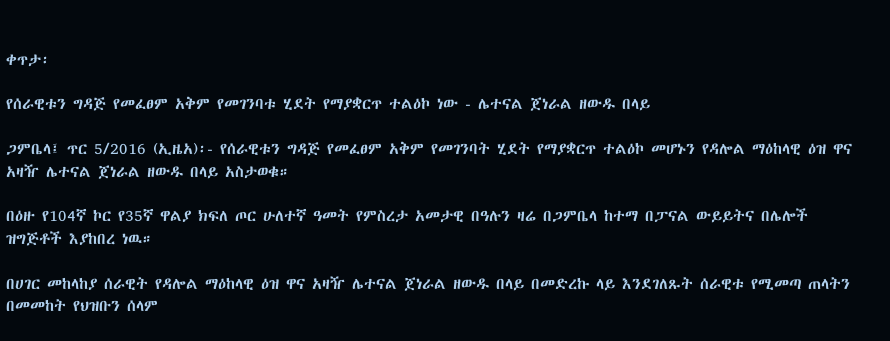ቀጥታ፡

የሰራዊቱን ግዳጅ የመፈፀም አቅም የመገንባቱ ሂደት የማያቋርጥ ተልዕኮ ነው - ሌተናል ጀነራል ዘውዱ በላይ

ጋምቤላ፤ ጥር 5/2016 (ኢዜአ)፡- የሰራዊቱን ግዳጅ የመፈፀም አቅም የመገንባት ሂደት የማያቋርጥ ተልዕኮ መሆኑን የዳሎል ማዕከላዊ ዕዝ ዋና አዛዥ ሌተናል ጀነራል ዘውዱ በላይ አስታወቁ።

በዕዙ የ104ኛ ኮር የ35ኛ ዋልያ ክፍለ ጦር ሁለተኛ ዓመት የምስረታ አመታዊ በዓሉን ዛሬ በጋምቤላ ከተማ በፓናል ውይይትና በሌሎች ዝግጅቶች እያከበረ ነዉ።

በሀገር መከላከያ ሰራዊት የዳሎል ማዕከላዊ ዕዝ ዋና አዛዥ ሌተናል ጀነራል ዘውዱ በላይ በመድረኩ ላይ እንደገለጹት ሰራዊቱ የሚመጣ ጠላትን በመመከት የህዝቡን ሰላም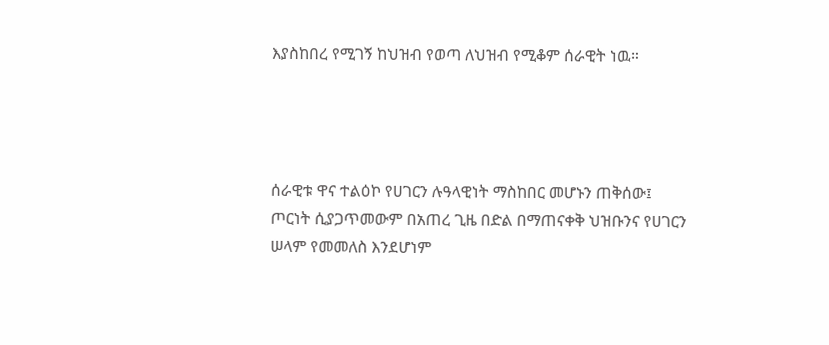እያስከበረ የሚገኝ ከህዝብ የወጣ ለህዝብ የሚቆም ሰራዊት ነዉ።




ሰራዊቱ ዋና ተልዕኮ የሀገርን ሉዓላዊነት ማስከበር መሆኑን ጠቅሰው፤ ጦርነት ሲያጋጥመውም በአጠረ ጊዜ በድል በማጠናቀቅ ህዝቡንና የሀገርን ሠላም የመመለስ እንደሆነም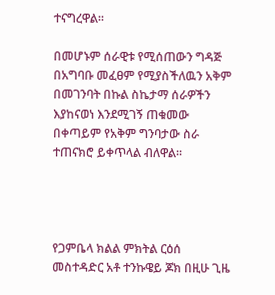ተናግረዋል።

በመሆኑም ሰራዊቱ የሚሰጠውን ግዳጅ በአግባቡ መፈፀም የሚያስችለዉን አቅም በመገንባት በኩል ስኬታማ ሰራዎችን እያከናወነ እንደሚገኝ ጠቁመው በቀጣይም የአቅም ግንባታው ስራ ተጠናክሮ ይቀጥላል ብለዋል።




የጋምቤላ ክልል ምክትል ርዕሰ መስተዳድር አቶ ተንኩዌይ ጆክ በዚሁ ጊዜ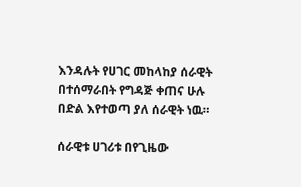እንዳሉት የሀገር መከላከያ ሰራዊት በተሰማራበት የግዳጅ ቀጠና ሁሉ በድል እየተወጣ ያለ ሰራዊት ነዉ።

ሰራዊቱ ሀገሪቱ በየጊዜው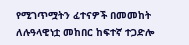የሚገጥሟትን ፈተናዎች በመመከት ለሉዓላዊነቷ መከበር ከፍተኛ ተጋድሎ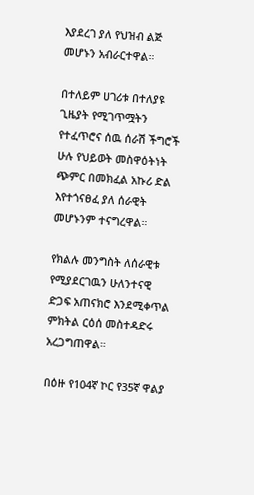እያደረገ ያለ የህዝብ ልጅ መሆኑን አብራርተዋል።

በተለይም ሀገሪቱ በተለያዩ ጊዜያት የሚገጥሟትን የተፈጥሮና ሰዉ ሰራሽ ችግሮች ሁሉ የህይወት መስዋዕትነት ጭምር በመክፈል አኩሪ ድል እየተጎናፀፈ ያለ ሰራዊት መሆኑንም ተናግረዋል።

የክልሉ መንግስት ለሰራዊቱ የሚያደርገዉን ሁለንተናዊ ድጋፍ አጠናክሮ እንደሚቀጥል ምክትል ርዕሰ መስተዳድሩ አረጋግጠዋል።

በዕዙ የ104ኛ ኮር የ35ኛ ዋልያ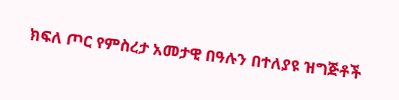ክፍለ ጦር የምስረታ አመታዊ በዓሉን በተለያዩ ዝግጅቶች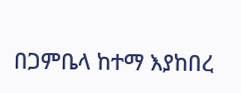በጋምቤላ ከተማ እያከበረ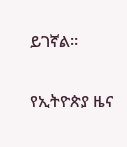ይገኛል።

የኢትዮጵያ ዜና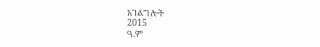አገልግሎት
2015
ዓ.ም